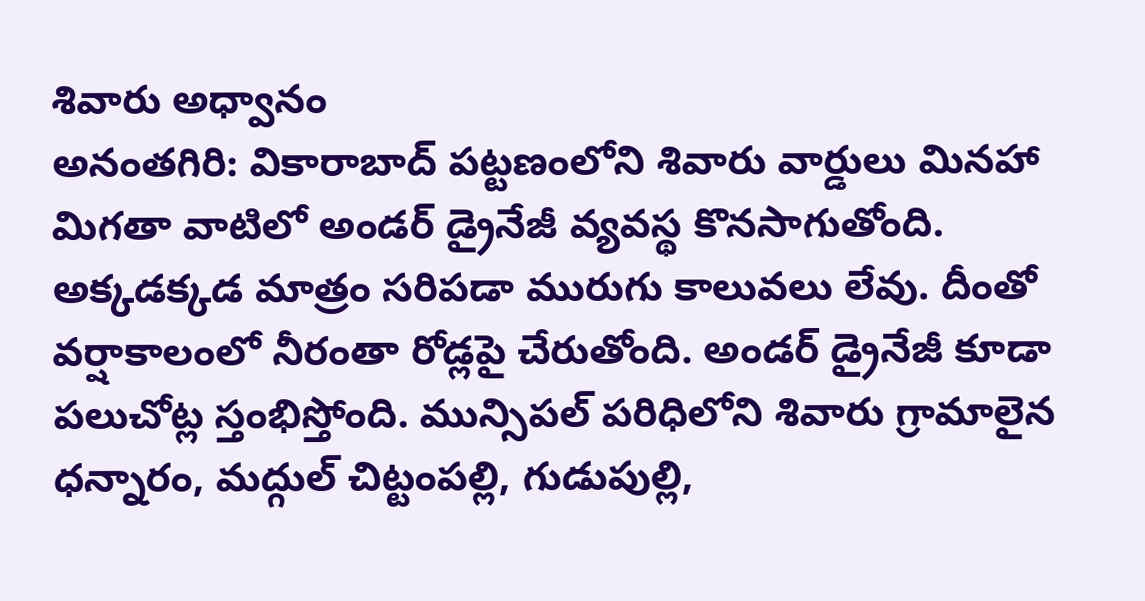శివారు అధ్వానం
అనంతగిరి: వికారాబాద్ పట్టణంలోని శివారు వార్డులు మినహా మిగతా వాటిలో అండర్ డ్రైనేజీ వ్యవస్థ కొనసాగుతోంది. అక్కడక్కడ మాత్రం సరిపడా మురుగు కాలువలు లేవు. దీంతో వర్షాకాలంలో నీరంతా రోడ్లపై చేరుతోంది. అండర్ డ్రైనేజీ కూడా పలుచోట్ల స్తంభిస్తోంది. మున్సిపల్ పరిధిలోని శివారు గ్రామాలైన ధన్నారం, మద్గుల్ చిట్టంపల్లి, గుడుపుల్లి,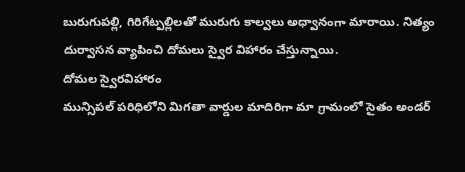బురుగుపల్లి, గిరిగేట్పల్లిలతో మురుగు కాల్వలు అధ్వానంగా మారాయి. నిత్యం దుర్వాసన వ్యాపించి దోమలు స్వైర విహారం చేస్తున్నాయి.
దోమల స్వైరవిహారం
మున్సిపల్ పరిధిలోని మిగతా వార్డుల మాదిరిగా మా గ్రామంలో సైతం అండర్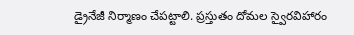డ్రైనేజీ నిర్మాణం చేపట్టాలి. ప్రస్తుతం దోమల స్వైరవిహారం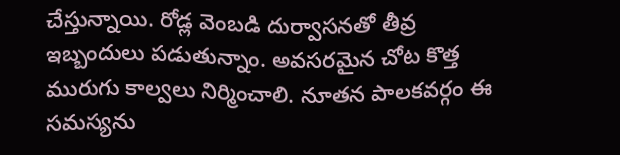చేస్తున్నాయి. రోడ్ల వెంబడి దుర్వాసనతో తీవ్ర ఇబ్బందులు పడుతున్నాం. అవసరమైన చోట కొత్త మురుగు కాల్వలు నిర్మించాలి. నూతన పాలకవర్గం ఈ సమస్యను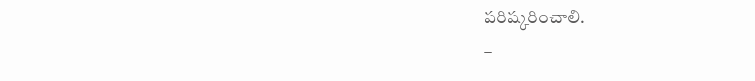పరిష్కరించాలి.
–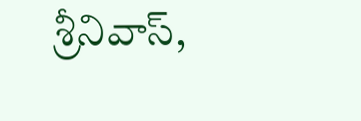శ్రీనివాస్,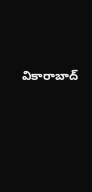వికారాబాద్